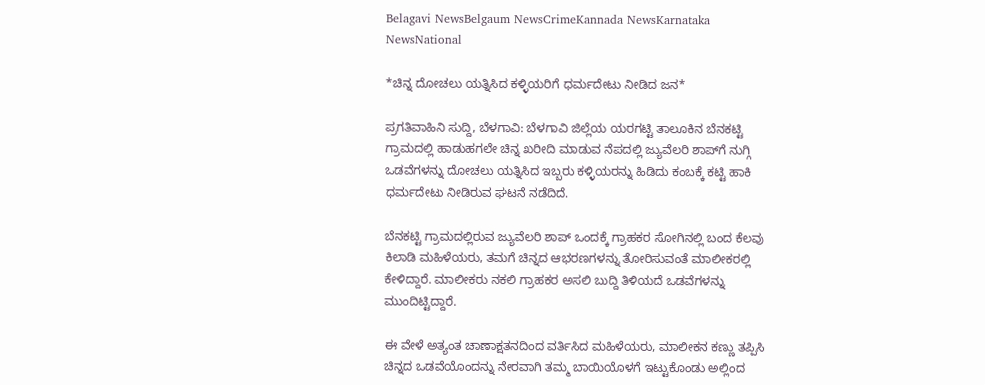Belagavi NewsBelgaum NewsCrimeKannada NewsKarnataka NewsNational

*ಚಿನ್ನ ದೋಚಲು ಯತ್ನಿಸಿದ ಕಳ್ಳಿಯರಿಗೆ ಧರ್ಮದೇಟು ನೀಡಿದ ಜನ*

ಪ್ರಗತಿವಾಹಿನಿ ಸುದ್ದಿ, ಬೆಳಗಾವಿ: ಬೆಳಗಾವಿ ಜಿಲ್ಲೆಯ ಯರಗಟ್ಟಿ ತಾಲೂಕಿನ ಬೆನಕಟ್ಟಿ ಗ್ರಾಮದಲ್ಲಿ ಹಾಡುಹಗಲೇ ಚಿನ್ನ ಖರೀದಿ ಮಾಡುವ ನೆಪದಲ್ಲಿ ಜ್ಯುವೆಲರಿ ಶಾಪ್‌ಗೆ ನುಗ್ಗಿ ಒಡವೆಗಳನ್ನು ದೋಚಲು ಯತ್ನಿಸಿದ ಇಬ್ಬರು ಕಳ್ಳಿಯರನ್ನು ಹಿಡಿದು ಕಂಬಕ್ಕೆ ಕಟ್ಟಿ ಹಾಕಿ ಧರ್ಮದೇಟು ನೀಡಿರುವ ಘಟನೆ ನಡೆದಿದೆ.

ಬೆನಕಟ್ಟಿ ಗ್ರಾಮದಲ್ಲಿರುವ ಜ್ಯುವೆಲರಿ ಶಾಪ್ ಒಂದಕ್ಕೆ ಗ್ರಾಹಕರ ಸೋಗಿನಲ್ಲಿ ಬಂದ ಕೆಲವು ಕಿಲಾಡಿ ಮಹಿಳೆಯರು, ತಮಗೆ ಚಿನ್ನದ ಆಭರಣಗಳನ್ನು ತೋರಿಸುವಂತೆ ಮಾಲೀಕರಲ್ಲಿ ಕೇಳಿದ್ದಾರೆ. ಮಾಲೀಕರು ನಕಲಿ ಗ್ರಾಹಕರ ಅಸಲಿ ಬುದ್ದಿ ತಿಳಿಯದೆ ಒಡವೆಗಳನ್ನು ಮುಂದಿಟ್ಟಿದ್ದಾರೆ.

ಈ ವೇಳೆ ಅತ್ಯಂತ ಚಾಣಾಕ್ಷತನದಿಂದ ವರ್ತಿಸಿದ ಮಹಿಳೆಯರು, ಮಾಲೀಕನ ಕಣ್ಣು ತಪ್ಪಿಸಿ ಚಿನ್ನದ ಒಡವೆಯೊಂದನ್ನು ನೇರವಾಗಿ ತಮ್ಮ ಬಾಯಿಯೊಳಗೆ ಇಟ್ಟುಕೊಂಡು ಅಲ್ಲಿಂದ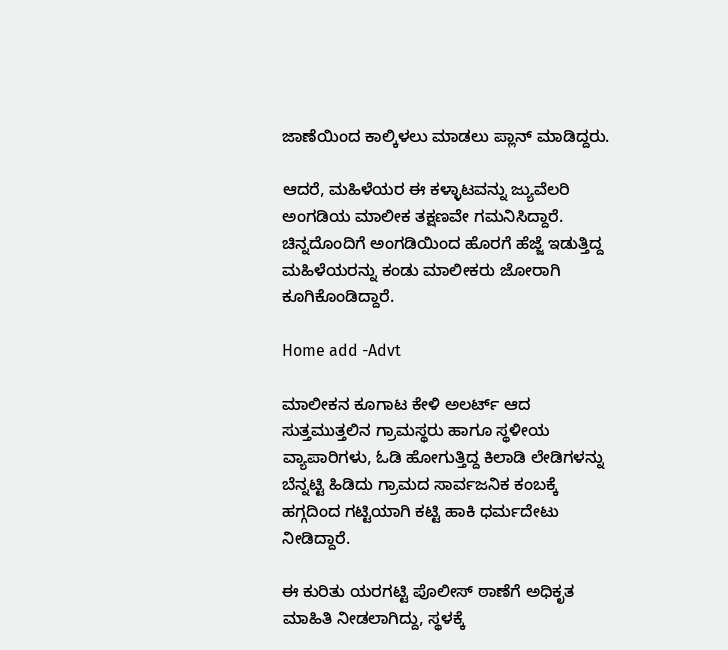ಜಾಣೆಯಿಂದ ಕಾಲ್ಕಿಳಲು ಮಾಡಲು ಪ್ಲಾನ್ ಮಾಡಿದ್ದರು.

ಆದರೆ, ಮಹಿಳೆಯರ ಈ ಕಳ್ಳಾಟವನ್ನು ಜ್ಯುವೆಲರಿ ಅಂಗಡಿಯ ಮಾಲೀಕ ತಕ್ಷಣವೇ ಗಮನಿಸಿದ್ದಾರೆ. ಚಿನ್ನದೊಂದಿಗೆ ಅಂಗಡಿಯಿಂದ ಹೊರಗೆ ಹೆಜ್ಜೆ ಇಡುತ್ತಿದ್ದ ಮಹಿಳೆಯರನ್ನು ಕಂಡು ಮಾಲೀಕರು ಜೋರಾಗಿ ಕೂಗಿಕೊಂಡಿದ್ದಾರೆ.

Home add -Advt

ಮಾಲೀಕನ ಕೂಗಾಟ ಕೇಳಿ ಅಲರ್ಟ್ ಆದ ಸುತ್ತಮುತ್ತಲಿನ ಗ್ರಾಮಸ್ಥರು ಹಾಗೂ ಸ್ಥಳೀಯ ವ್ಯಾಪಾರಿಗಳು, ಓಡಿ ಹೋಗುತ್ತಿದ್ದ ಕಿಲಾಡಿ ಲೇಡಿಗಳನ್ನು ಬೆನ್ನಟ್ಟಿ ಹಿಡಿದು ಗ್ರಾಮದ ಸಾರ್ವಜನಿಕ ಕಂಬಕ್ಕೆ ಹಗ್ಗದಿಂದ ಗಟ್ಟಿಯಾಗಿ ಕಟ್ಟಿ ಹಾಕಿ ಧರ್ಮದೇಟು ನೀಡಿದ್ದಾರೆ.

ಈ ಕುರಿತು ಯರಗಟ್ಟಿ ಪೊಲೀಸ್ ಠಾಣೆಗೆ ಅಧಿಕೃತ ಮಾಹಿತಿ ನೀಡಲಾಗಿದ್ದು, ಸ್ಥಳಕ್ಕೆ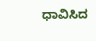ಧಾವಿಸಿದ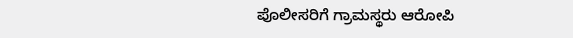ಪೊಲೀಸರಿಗೆ ಗ್ರಾಮಸ್ಥರು ಆರೋಪಿ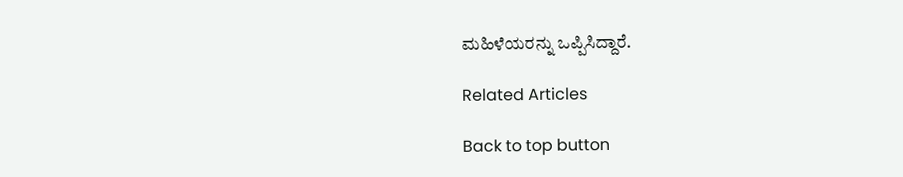ಮಹಿಳೆಯರನ್ನು ಒಪ್ಪಿಸಿದ್ದಾರೆ.

Related Articles

Back to top button